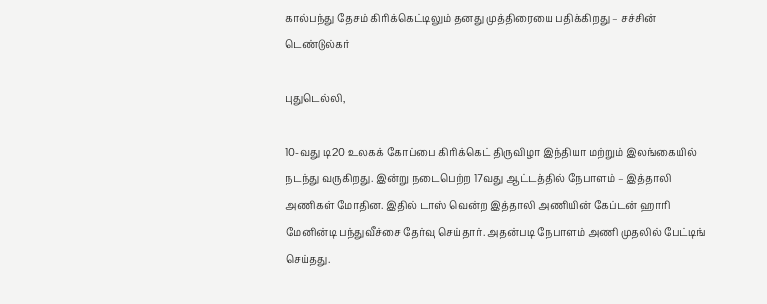கால்பந்து தேசம் கிரிக்கெட்டிலும் தனது முத்திரையை பதிக்கிறது – சச்சின் டெண்டுல்கர்

புதுடெல்லி,

10-வது டி20 உலகக் கோப்பை கிரிக்கெட் திருவிழா இந்தியா மற்றும் இலங்கையில் நடந்து வருகிறது. இன்று நடைபெற்ற 17வது ஆட்டத்தில் நேபாளம் – இத்தாலி அணிகள் மோதின. இதில் டாஸ் வென்ற இத்தாலி அணியின் கேப்டன் ஹாரி மேனின்டி பந்துவீச்சை தேர்வு செய்தார். அதன்படி நேபாளம் அணி முதலில் பேட்டிங் செய்தது.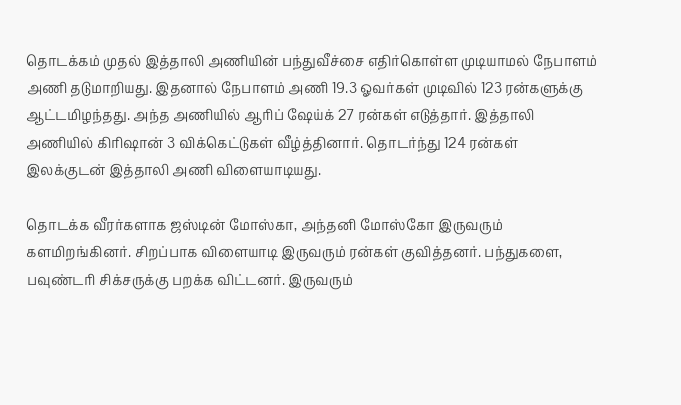தொடக்கம் முதல் இத்தாலி அணியின் பந்துவீச்சை எதிர்கொள்ள முடியாமல் நேபாளம் அணி தடுமாறியது. இதனால் நேபாளம் அணி 19.3 ஓவர்கள் முடிவில் 123 ரன்களுக்கு ஆட்டமிழந்தது. அந்த அணியில் ஆரிப் ஷேய்க் 27 ரன்கள் எடுத்தார். இத்தாலி அணியில் கிரிஷான் 3 விக்கெட்டுகள் வீழ்த்தினார். தொடர்ந்து 124 ரன்கள் இலக்குடன் இத்தாலி அணி விளையாடியது.

தொடக்க வீரர்களாக ஜஸ்டின் மோஸ்கா, அந்தனி மோஸ்கோ இருவரும் களமிறங்கினர். சிறப்பாக விளையாடி இருவரும் ரன்கள் குவித்தனர். பந்துகளை, பவுண்டரி சிக்சருக்கு பறக்க விட்டனர். இருவரும்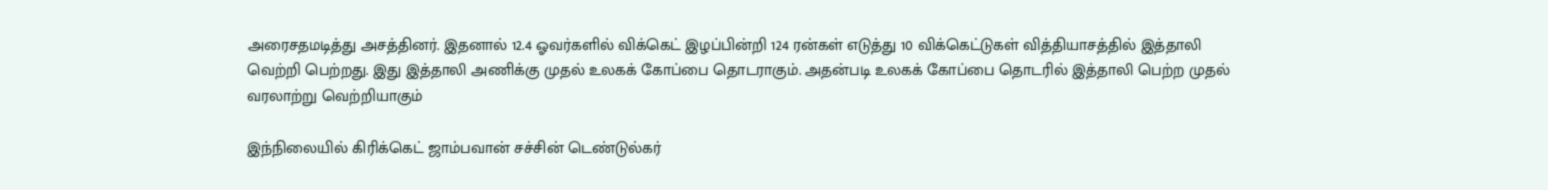அரைசதமடித்து அசத்தினர். இதனால் 12.4 ஓவர்களில் விக்கெட் இழப்பின்றி 124 ரன்கள் எடுத்து 10 விக்கெட்டுகள் வித்தியாசத்தில் இத்தாலி வெற்றி பெற்றது. இது இத்தாலி அணிக்கு முதல் உலகக் கோப்பை தொடராகும். அதன்படி உலகக் கோப்பை தொடரில் இத்தாலி பெற்ற முதல் வரலாற்று வெற்றியாகும்

இந்நிலையில் கிரிக்கெட் ஜாம்பவான் சச்சின் டெண்டுல்கர்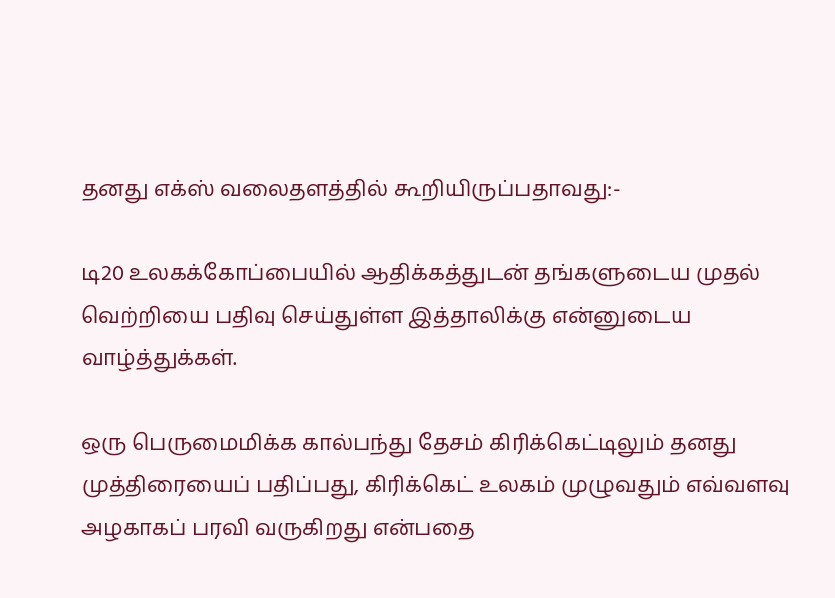தனது எக்ஸ் வலைதளத்தில் கூறியிருப்பதாவது:-

டி20 உலகக்கோப்பையில் ஆதிக்கத்துடன் தங்களுடைய முதல் வெற்றியை பதிவு செய்துள்ள இத்தாலிக்கு என்னுடைய வாழ்த்துக்கள்.

ஒரு பெருமைமிக்க கால்பந்து தேசம் கிரிக்கெட்டிலும் தனது முத்திரையைப் பதிப்பது, கிரிக்கெட் உலகம் முழுவதும் எவ்வளவு அழகாகப் பரவி வருகிறது என்பதை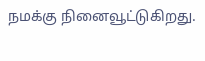நமக்கு நினைவூட்டுகிறது.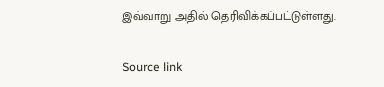இவ்வாறு அதில் தெரிவிக்கப்பட்டுள்ளது.

Source link